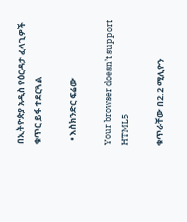በኢትዮጵያ አዲስ የዕርዳታ ፈላጊዎች ቁጥር ይፋ ተደርጓል

  • እስክንድር ፍሬው

Your browser doesn’t support HTML5

ቁጥራቸው በ2.2 ሚሊዮን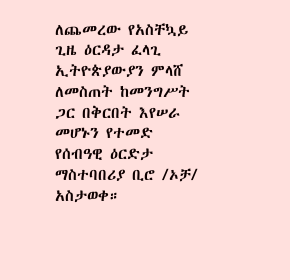ለጨመረው የአስቸኳይ ጊዜ ዕርዳታ ፈላጊ ኢትዮጵያውያን ምላሸ ለመስጠት ከመንግሥት ጋር በቅርበት እየሠራ መሆኑን የተመድ የሰብዓዊ ዕርድታ ማስተባበሪያ ቢሮ /ኦቻ/ አስታወቀ።